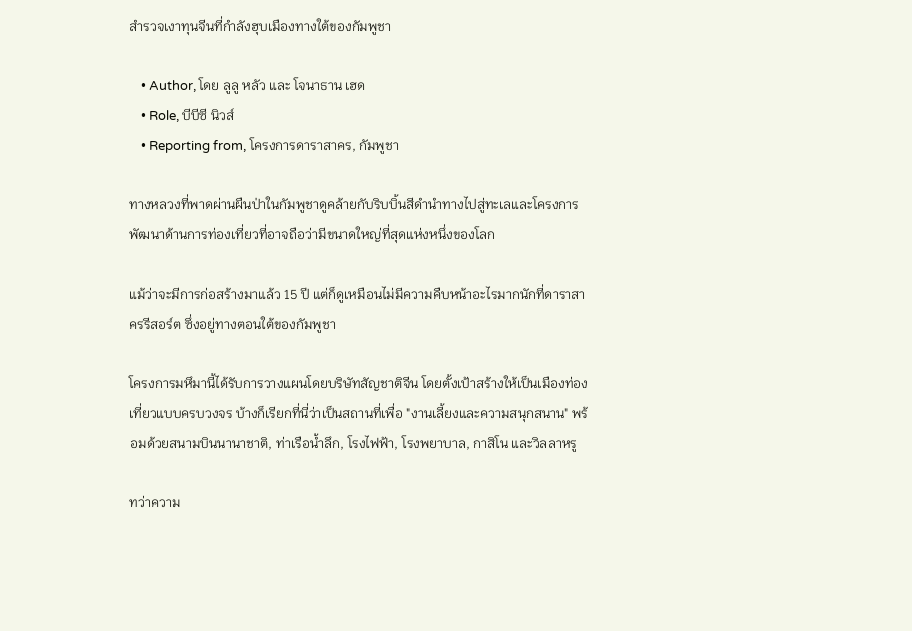สำรวจเงาทุนจีนที่กำลังฮุบเมืองทางใต้ของกัมพูชา

    • Author, โดย ลูลู หลัว และ โจนาธาน เฮด
    • Role, บีบีซี นิวส์
    • Reporting from, โครงการดาราสาคร, กัมพูชา

ทางหลวงที่พาดผ่านผืนป่าในกัมพูชาดูคล้ายกับริบบิ้นสีดำนำทางไปสู่ทะเลและโครงการพัฒนาด้านการท่องเที่ยวที่อาจถือว่ามีขนาดใหญ่ที่สุดแห่งหนึ่งของโลก

แม้ว่าจะมีการก่อสร้างมาแล้ว 15 ปี แต่ก็ดูเหมือนไม่มีความคืบหน้าอะไรมากนักที่ดาราสาครรีสอร์ต ซึ่งอยู่ทางตอนใต้ของกัมพูชา

โครงการมหึมานี้ได้รับการวางแผนโดยบริษัทสัญชาติจีน โดยตั้งเป้าสร้างให้เป็นเมืองท่องเที่ยวแบบครบวงจร บ้างก็เรียกที่นี่ว่าเป็นสถานที่เพื่อ "งานเลี้ยงและความสนุกสนาน" พร้อมด้วยสนามบินนานาชาติ, ท่าเรือน้ำลึก, โรงไฟฟ้า, โรงพยาบาล, กาสิโน และวิลลาหรู

ทว่าความ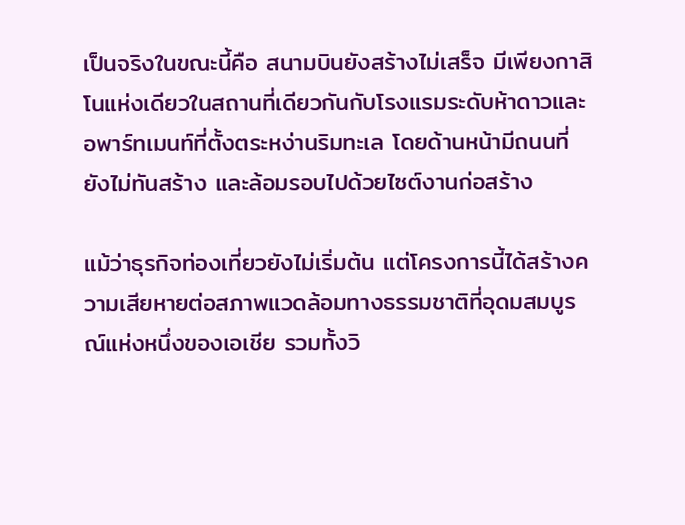เป็นจริงในขณะนี้คือ สนามบินยังสร้างไม่เสร็จ มีเพียงกาสิโนแห่งเดียวในสถานที่เดียวกันกับโรงแรมระดับห้าดาวและอพาร์ทเมนท์ที่ตั้งตระหง่านริมทะเล โดยด้านหน้ามีถนนที่ยังไม่ทันสร้าง และล้อมรอบไปด้วยไซต์งานก่อสร้าง

แม้ว่าธุรกิจท่องเที่ยวยังไม่เริ่มต้น แต่โครงการนี้ได้สร้างความเสียหายต่อสภาพแวดล้อมทางธรรมชาติที่อุดมสมบูรณ์แห่งหนึ่งของเอเชีย รวมทั้งวิ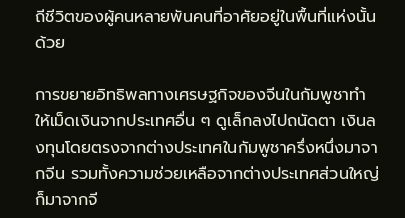ถีชีวิตของผู้คนหลายพันคนที่อาศัยอยู่ในพื้นที่แห่งนั้นด้วย

การขยายอิทธิพลทางเศรษฐกิจของจีนในกัมพูชาทำให้เม็ดเงินจากประเทศอื่น ๆ ดูเล็กลงไปถนัดตา เงินลงทุนโดยตรงจากต่างประเทศในกัมพูชาครึ่งหนึ่งมาจากจีน รวมทั้งความช่วยเหลือจากต่างประเทศส่วนใหญ่ก็มาจากจี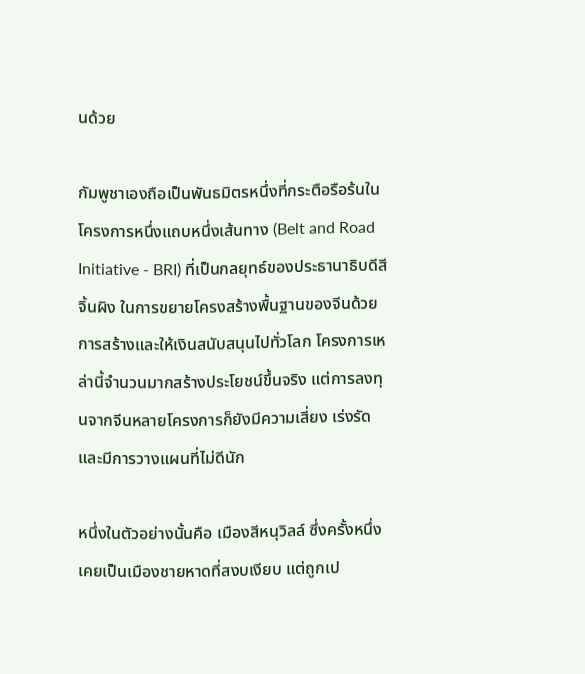นด้วย

กัมพูชาเองถือเป็นพันธมิตรหนึ่งที่กระตือรือร้นในโครงการหนึ่งแถบหนึ่งเส้นทาง (Belt and Road Initiative - BRI) ที่เป็นกลยุทธ์ของประธานาธิบดีสี จิ้นผิง ในการขยายโครงสร้างพื้นฐานของจีนด้วยการสร้างและให้เงินสนับสนุนไปทั่วโลก โครงการเหล่านี้จำนวนมากสร้างประโยชน์ขึ้นจริง แต่การลงทุนจากจีนหลายโครงการก็ยังมีความเสี่ยง เร่งรัด และมีการวางแผนที่ไม่ดีนัก

หนึ่งในตัวอย่างนั้นคือ เมืองสีหนุวิลล์ ซึ่งครั้งหนึ่งเคยเป็นเมืองชายหาดที่สงบเงียบ แต่ถูกเป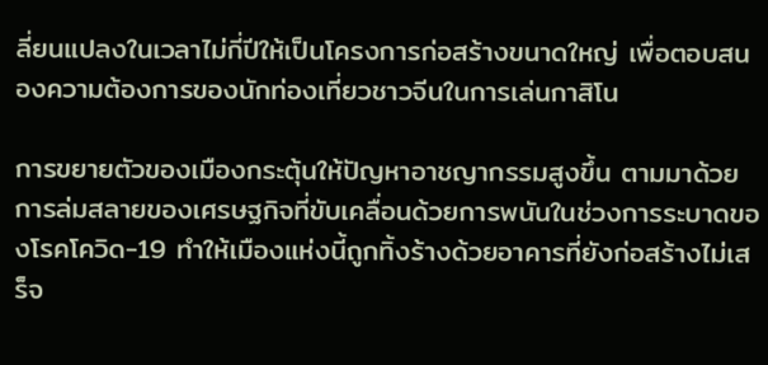ลี่ยนแปลงในเวลาไม่กี่ปีให้เป็นโครงการก่อสร้างขนาดใหญ่ เพื่อตอบสนองความต้องการของนักท่องเที่ยวชาวจีนในการเล่นกาสิโน

การขยายตัวของเมืองกระตุ้นให้ปัญหาอาชญากรรมสูงขึ้น ตามมาด้วยการล่มสลายของเศรษฐกิจที่ขับเคลื่อนด้วยการพนันในช่วงการระบาดของโรคโควิด-19 ทำให้เมืองแห่งนี้ถูกทิ้งร้างด้วยอาคารที่ยังก่อสร้างไม่เสร็จ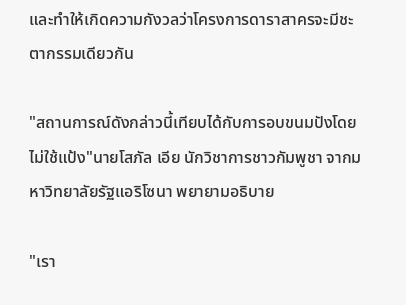และทำให้เกิดความกังวลว่าโครงการดาราสาครจะมีชะตากรรมเดียวกัน

"สถานการณ์ดังกล่าวนี้เทียบได้กับการอบขนมปังโดยไม่ใช้แป้ง"นายโสภัล เอีย นักวิชาการชาวกัมพูชา จากมหาวิทยาลัยรัฐแอริโซนา พยายามอธิบาย

"เรา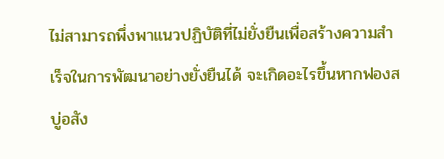ไม่สามารถพึ่งพาแนวปฏิบัติที่ไม่ยั่งยืนเพื่อสร้างความสำเร็จในการพัฒนาอย่างยั่งยืนได้ จะเกิดอะไรขึ้นหากฟองสบู่อสัง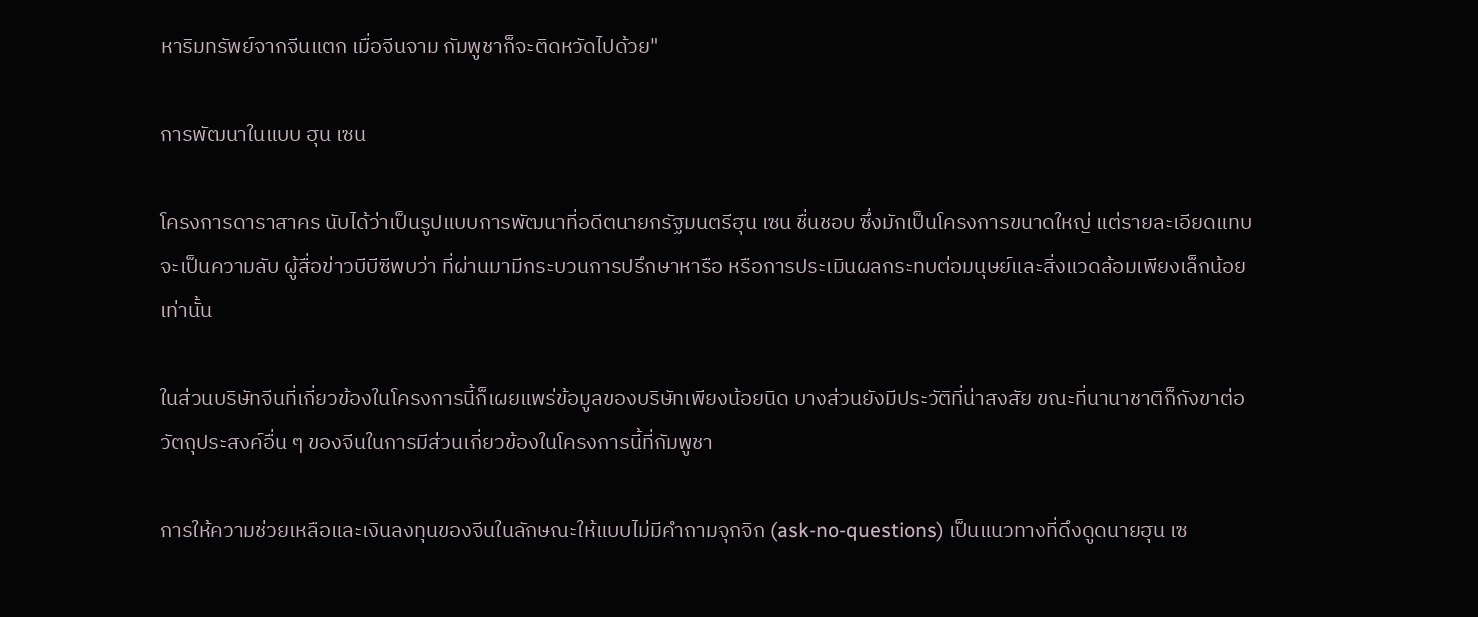หาริมทรัพย์จากจีนแตก เมื่อจีนจาม กัมพูชาก็จะติดหวัดไปด้วย"

การพัฒนาในแบบ ฮุน เซน

โครงการดาราสาคร นับได้ว่าเป็นรูปแบบการพัฒนาที่อดีตนายกรัฐมนตรีฮุน เซน ชื่นชอบ ซึ่งมักเป็นโครงการขนาดใหญ่ แต่รายละเอียดแทบจะเป็นความลับ ผู้สื่อข่าวบีบีซีพบว่า ที่ผ่านมามีกระบวนการปรึกษาหารือ หรือการประเมินผลกระทบต่อมนุษย์และสิ่งแวดล้อมเพียงเล็กน้อยเท่านั้น

ในส่วนบริษัทจีนที่เกี่ยวข้องในโครงการนี้ก็เผยแพร่ข้อมูลของบริษัทเพียงน้อยนิด บางส่วนยังมีประวัติที่น่าสงสัย ขณะที่นานาชาติก็กังขาต่อวัตถุประสงค์อื่น ๆ ของจีนในการมีส่วนเกี่ยวข้องในโครงการนี้ที่กัมพูชา

การให้ความช่วยเหลือและเงินลงทุนของจีนในลักษณะให้แบบไม่มีคำถามจุกจิก (ask-no-questions) เป็นแนวทางที่ดึงดูดนายฮุน เซ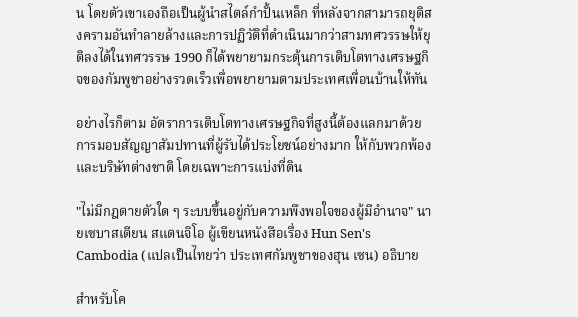น โดยตัวเขาเองถือเป็นผู้นำสไตล์กำปั้นเหล็ก ที่หลังจากสามารถยุติสงครามอันทำลายล้างและการปฏิวัติที่ดำเนินมากว่าสามทศวรรษให้ยุติลงได้ในทศวรรษ 1990 ก็ได้พยายามกระตุ้นการเติบโตทางเศรษฐกิจของกัมพูชาอย่างรวดเร็วเพื่อพยายามตามประเทศเพื่อนบ้านให้ทัน

อย่างไรก็ตาม อัตราการเติบโตทางเศรษฐกิจที่สูงนี้ต้องแลกมาด้วยการมอบสัญญาสัมปทานที่ผู้รับได้ประโยชน์อย่างมาก ให้กับพวกพ้องและบริษัทต่างชาติ โดยเฉพาะการแบ่งที่ดิน

"ไม่มีกฎตายตัวใด ๆ ระบบขึ้นอยู่กับความพึงพอใจของผู้มีอำนาจ" นายเซบาสเตียน สแตนจิโอ ผู้เขียนหนังสือเรื่อง Hun Sen's Cambodia (แปลเป็นไทยว่า ประเทศกัมพูชาของฮุน เซน) อธิบาย

สำหรับโค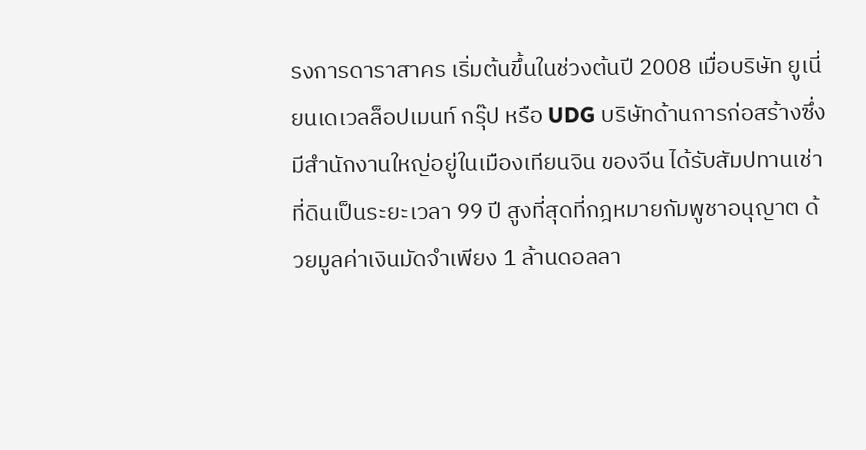รงการดาราสาคร เริ่มต้นขึ้นในช่วงต้นปี 2008 เมื่อบริษัท ยูเนี่ยนเดเวลล็อปเมนท์ กรุ๊ป หรือ UDG บริษัทด้านการก่อสร้างซึ่งมีสำนักงานใหญ่อยู่ในเมืองเทียนจิน ของจีน ได้รับสัมปทานเช่าที่ดินเป็นระยะเวลา 99 ปี สูงที่สุดที่กฎหมายกัมพูชาอนุญาต ด้วยมูลค่าเงินมัดจำเพียง 1 ล้านดอลลา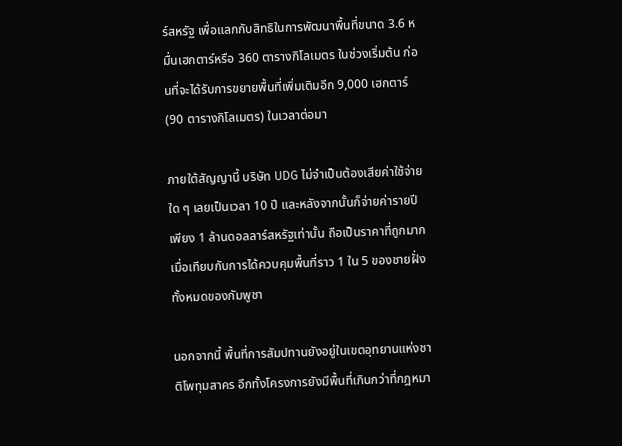ร์สหรัฐ เพื่อแลกกับสิทธิในการพัฒนาพื้นที่ขนาด 3.6 หมื่นเฮกตาร์หรือ 360 ตารางกิโลเมตร ในช่วงเริ่มต้น ก่อนที่จะได้รับการขยายพื้นที่เพิ่มเติมอีก 9,000 เฮกตาร์ (90 ตารางกิโลเมตร) ในเวลาต่อมา

ภายใต้สัญญานี้ บริษัท UDG ไม่จำเป็นต้องเสียค่าใช้จ่ายใด ๆ เลยเป็นเวลา 10 ปี และหลังจากนั้นก็จ่ายค่ารายปีเพียง 1 ล้านดอลลาร์สหรัฐเท่านั้น ถือเป็นราคาที่ถูกมากเมื่อเทียบกับการได้ควบคุมพื้นที่ราว 1 ใน 5 ของชายฝั่งทั้งหมดของกัมพูชา

นอกจากนี้ พื้นที่การสัมปทานยังอยู่ในเขตอุทยานแห่งชาติโพทุมสาคร อีกทั้งโครงการยังมีพื้นที่เกินกว่าที่กฎหมา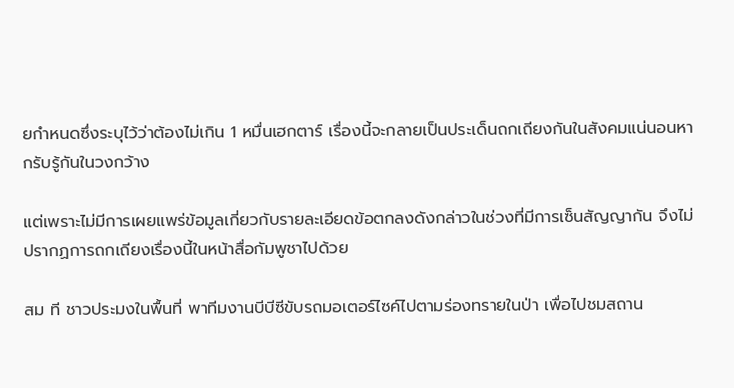ยกำหนดซึ่งระบุไว้ว่าต้องไม่เกิน 1 หมื่นเฮกตาร์ เรื่องนี้จะกลายเป็นประเด็นถกเถียงกันในสังคมแน่นอนหากรับรู้กันในวงกว้าง

แต่เพราะไม่มีการเผยแพร่ข้อมูลเกี่ยวกับรายละเอียดข้อตกลงดังกล่าวในช่วงที่มีการเซ็นสัญญากัน จึงไม่ปรากฏการถกเถียงเรื่องนี้ในหน้าสื่อกัมพูชาไปด้วย

สม ที ชาวประมงในพื้นที่ พาทีมงานบีบีซีขับรถมอเตอร์ไซค์ไปตามร่องทรายในป่า เพื่อไปชมสถาน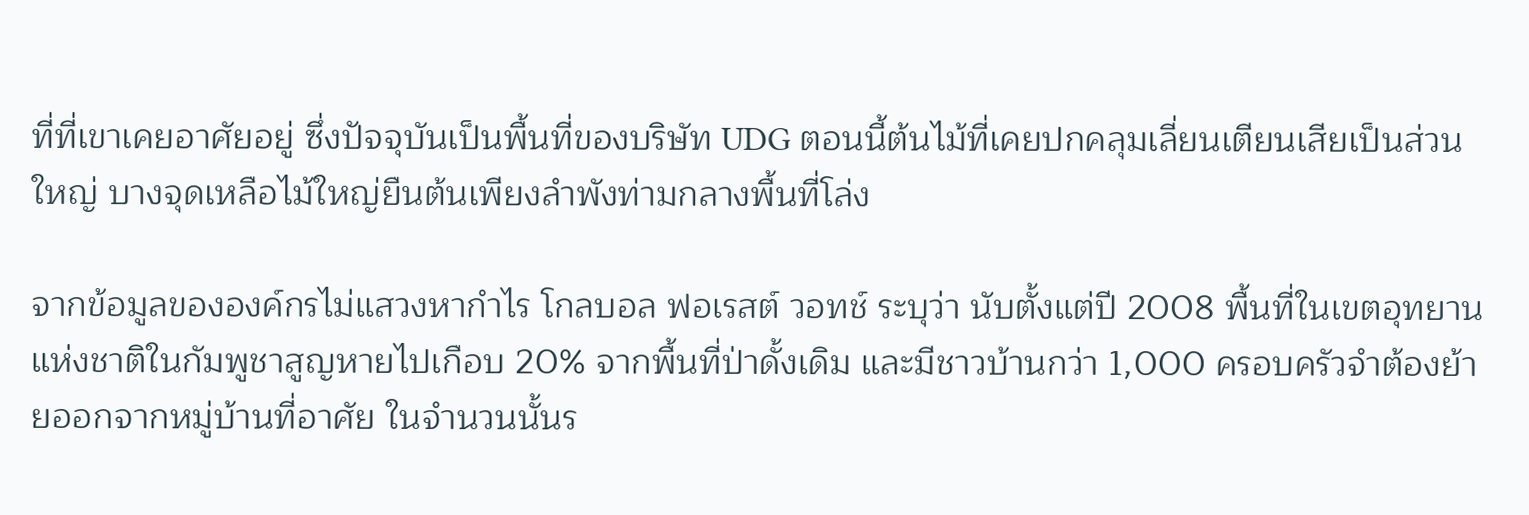ที่ที่เขาเคยอาศัยอยู่ ซึ่งปัจจุบันเป็นพื้นที่ของบริษัท UDG ตอนนี้ต้นไม้ที่เคยปกคลุมเลี่ยนเตียนเสียเป็นส่วนใหญ่ บางจุดเหลือไม้ใหญ่ยืนต้นเพียงลำพังท่ามกลางพื้นที่โล่ง

จากข้อมูลขององค์กรไม่แสวงหากำไร โกลบอล ฟอเรสต์ วอทช์ ระบุว่า นับตั้งแต่ปี 2008 พื้นที่ในเขตอุทยานแห่งชาติในกัมพูชาสูญหายไปเกือบ 20% จากพื้นที่ป่าดั้งเดิม และมีชาวบ้านกว่า 1,000 ครอบครัวจำต้องย้ายออกจากหมู่บ้านที่อาศัย ในจำนวนนั้นร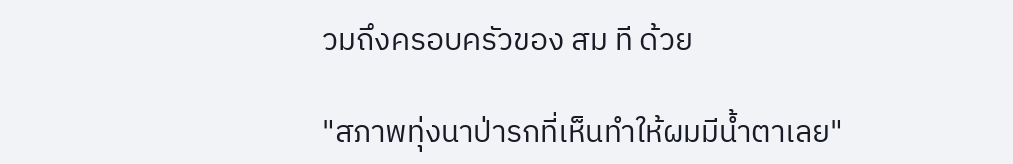วมถึงครอบครัวของ สม ที ด้วย

"สภาพทุ่งนาป่ารกที่เห็นทำให้ผมมีน้ำตาเลย"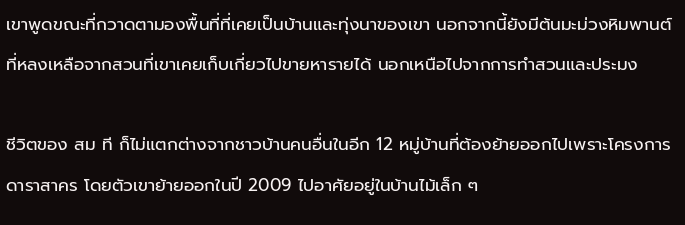เขาพูดขณะที่กวาดตามองพื้นที่ที่เคยเป็นบ้านและทุ่งนาของเขา นอกจากนี้ยังมีต้นมะม่วงหิมพานต์ที่หลงเหลือจากสวนที่เขาเคยเก็บเกี่ยวไปขายหารายได้ นอกเหนือไปจากการทำสวนและประมง

ชีวิตของ สม ที ก็ไม่แตกต่างจากชาวบ้านคนอื่นในอีก 12 หมู่บ้านที่ต้องย้ายออกไปเพราะโครงการดาราสาคร โดยตัวเขาย้ายออกในปี 2009 ไปอาศัยอยู่ในบ้านไม้เล็ก ๆ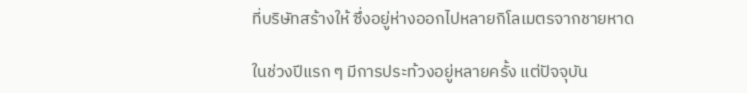ที่บริษัทสร้างให้ ซึ่งอยู่ห่างออกไปหลายกิโลเมตรจากชายหาด

ในช่วงปีแรก ๆ มีการประท้วงอยู่หลายครั้ง แต่ปัจจุบัน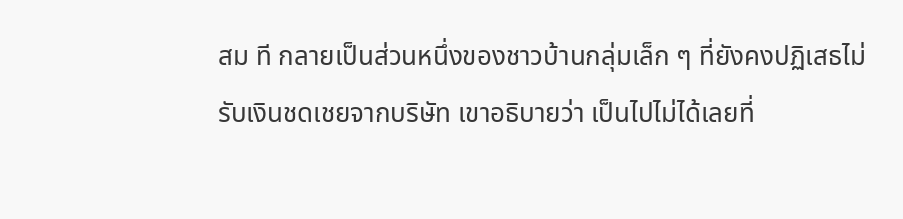สม ที กลายเป็นส่วนหนึ่งของชาวบ้านกลุ่มเล็ก ๆ ที่ยังคงปฏิเสธไม่รับเงินชดเชยจากบริษัท เขาอธิบายว่า เป็นไปไม่ได้เลยที่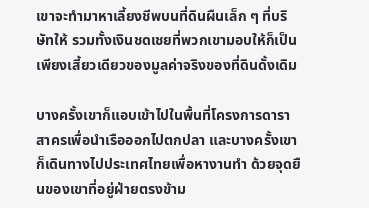เขาจะทำมาหาเลี้ยงชีพบนที่ดินผืนเล็ก ๆ ที่บริษัทให้ รวมทั้งเงินชดเชยที่พวกเขามอบให้ก็เป็นเพียงเสี้ยวเดียวของมูลค่าจริงของที่ดินดั้งเดิม

บางครั้งเขาก็แอบเข้าไปในพื้นที่โครงการดาราสาครเพื่อนำเรือออกไปตกปลา และบางครั้งเขาก็เดินทางไปประเทศไทยเพื่อหางานทำ ด้วยจุดยืนของเขาที่อยู่ฝ่ายตรงข้าม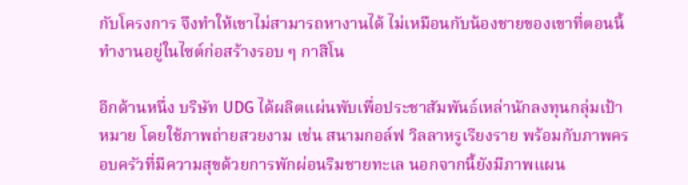กับโครงการ จึงทำให้เขาไม่สามารถหางานได้ ไม่เหมือนกับน้องชายของเขาที่ตอนนี้ทำงานอยู่ในไซต์ก่อสร้างรอบ ๆ กาสิโน

อีกด้านหนึ่ง บริษัท UDG ได้ผลิตแผ่นพับเพื่อประชาสัมพันธ์เหล่านักลงทุนกลุ่มเป้าหมาย โดยใช้ภาพถ่ายสวยงาม เช่น สนามกอล์ฟ วิลลาหรูเรียงราย พร้อมกับภาพครอบครัวที่มีความสุขด้วยการพักผ่อนริมชายทะเล นอกจากนี้ยังมีภาพแผน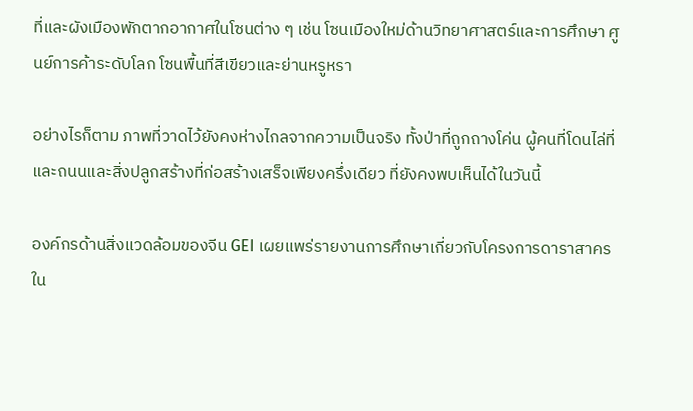ที่และผังเมืองพักตากอากาศในโซนต่าง ๆ เช่น โซนเมืองใหม่ด้านวิทยาศาสตร์และการศึกษา ศูนย์การค้าระดับโลก โซนพื้นที่สีเขียวและย่านหรูหรา

อย่างไรก็ตาม ภาพที่วาดไว้ยังคงห่างไกลจากความเป็นจริง ทั้งป่าที่ถูกถางโค่น ผู้คนที่โดนไล่ที่ และถนนและสิ่งปลูกสร้างที่ก่อสร้างเสร็จเพียงครึ่งเดียว ที่ยังคงพบเห็นได้ในวันนี้

องค์กรด้านสิ่งแวดล้อมของจีน GEI เผยแพร่รายงานการศึกษาเกี่ยวกับโครงการดาราสาครใน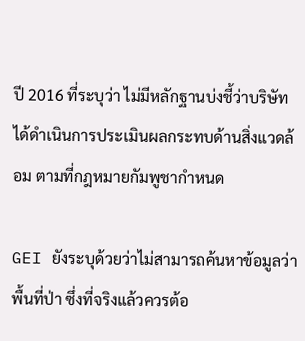ปี 2016 ที่ระบุว่า ไม่มีหลักฐานบ่งชี้ว่าบริษัทได้ดำเนินการประเมินผลกระทบด้านสิ่งแวดล้อม ตามที่กฎหมายกัมพูชากำหนด

GEI ยังระบุด้วยว่าไม่สามารถค้นหาข้อมูลว่าพื้นที่ป่า ซึ่งที่จริงแล้วควรต้อ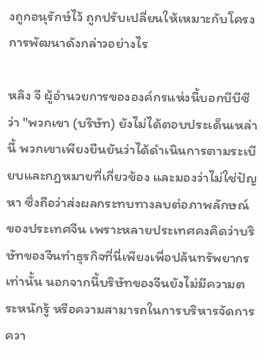งถูกอนุรักษ์ไว้ ถูกปรับเปลี่ยนให้เหมาะกับโครงการพัฒนาดังกล่าวอย่างไร

หลิง จี ผู้อำนวยการขององค์กรแห่งนี้บอกบีบีซีว่า "พวกเขา (บริษัท) ยังไม่ได้ตอบประเด็นเหล่านี้ พวกเขาเพียงยืนยันว่าได้ดำเนินการตามระเบียบและกฎหมายที่เกี่ยวข้อง และมองว่าไม่ใช่ปัญหา ซึ่งถือว่าส่งผลกระทบทางลบต่อภาพลักษณ์ของประเทศจีน เพราะหลายประเทศคงคิดว่าบริษัทของจีนทำธุรกิจที่นี่เพียงเพื่อปล้นทรัพยากรเท่านั้น นอกจากนี้บริษัทของจีนยังไม่มีความตระหนักรู้ หรือความสามารถในการบริหารจัดการควา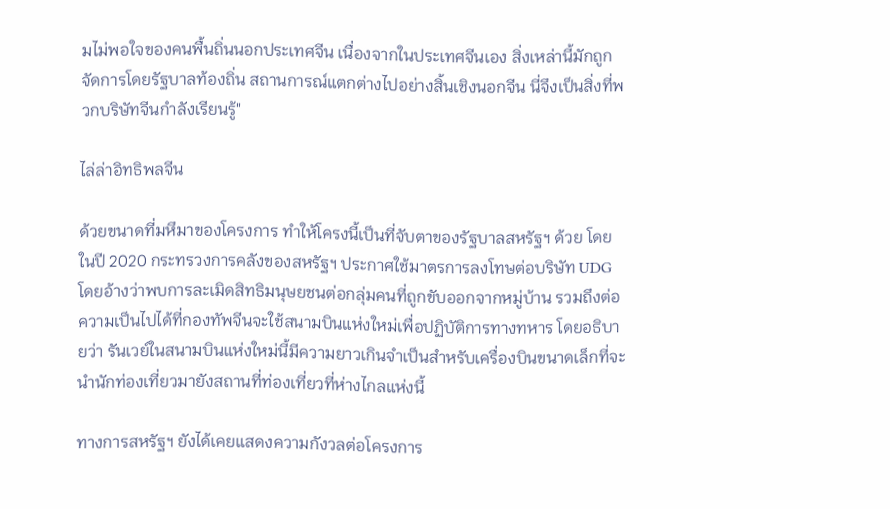มไม่พอใจของคนพื้นถิ่นนอกประเทศจีน เนื่องจากในประเทศจีนเอง สิ่งเหล่านี้มักถูกจัดการโดยรัฐบาลท้องถิ่น สถานการณ์แตกต่างไปอย่างสิ้นเชิงนอกจีน นี่จึงเป็นสิ่งที่พวกบริษัทจีนกำลังเรียนรู้"

ไล่ล่าอิทธิพลจีน

ด้วยขนาดที่มหึมาของโครงการ ทำให้โครงนี้เป็นที่จับตาของรัฐบาลสหรัฐฯ ด้วย โดยในปี 2020 กระทรวงการคลังของสหรัฐฯ ประกาศใช้มาตรการลงโทษต่อบริษัท UDG โดยอ้างว่าพบการละเมิดสิทธิมนุษยชนต่อกลุ่มคนที่ถูกขับออกจากหมู่บ้าน รวมถึงต่อความเป็นไปได้ที่กองทัพจีนจะใช้สนามบินแห่งใหม่เพื่อปฏิบัติการทางทหาร โดยอธิบายว่า รันเวย์ในสนามบินแห่งใหม่นี้มีความยาวเกินจำเป็นสำหรับเครื่องบินขนาดเล็กที่จะนำนักท่องเที่ยวมายังสถานที่ท่องเที่ยวที่ห่างไกลแห่งนี้

ทางการสหรัฐฯ ยังได้เคยแสดงความกังวลต่อโครงการ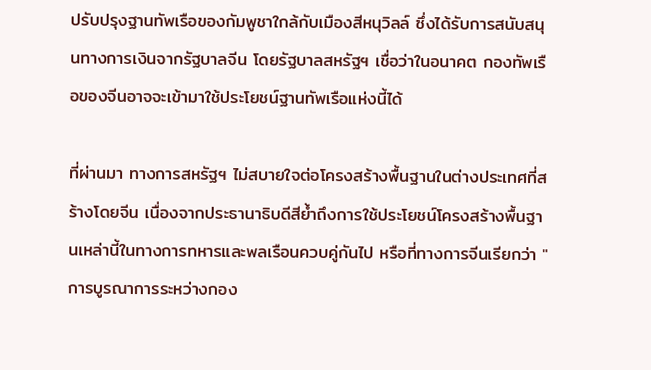ปรับปรุงฐานทัพเรือของกัมพูชาใกล้กับเมืองสีหนุวิลล์ ซึ่งได้รับการสนับสนุนทางการเงินจากรัฐบาลจีน โดยรัฐบาลสหรัฐฯ เชื่อว่าในอนาคต กองทัพเรือของจีนอาจจะเข้ามาใช้ประโยชน์ฐานทัพเรือแห่งนี้ได้

ที่ผ่านมา ทางการสหรัฐฯ ไม่สบายใจต่อโครงสร้างพื้นฐานในต่างประเทศที่สร้างโดยจีน เนื่องจากประธานาธิบดีสีย้ำถึงการใช้ประโยชน์โครงสร้างพื้นฐานเหล่านี้ในทางการทหารและพลเรือนควบคู่กันไป หรือที่ทางการจีนเรียกว่า "การบูรณาการระหว่างกอง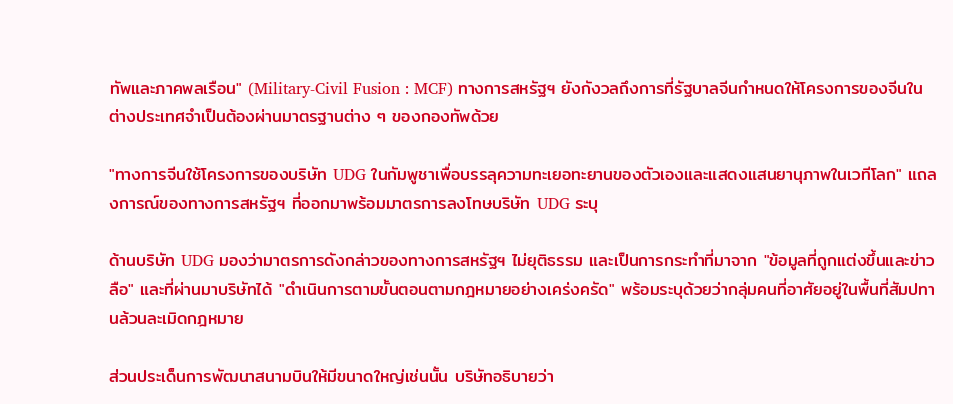ทัพและภาคพลเรือน" (Military-Civil Fusion : MCF) ทางการสหรัฐฯ ยังกังวลถึงการที่รัฐบาลจีนกำหนดให้โครงการของจีนในต่างประเทศจำเป็นต้องผ่านมาตรฐานต่าง ๆ ของกองทัพด้วย

"ทางการจีนใช้โครงการของบริษัท UDG ในกัมพูชาเพื่อบรรลุความทะเยอทะยานของตัวเองและแสดงแสนยานุภาพในเวทีโลก" แถลงการณ์ของทางการสหรัฐฯ ที่ออกมาพร้อมมาตรการลงโทษบริษัท UDG ระบุ

ด้านบริษัท UDG มองว่ามาตรการดังกล่าวของทางการสหรัฐฯ ไม่ยุติธรรม และเป็นการกระทำที่มาจาก "ข้อมูลที่ถูกแต่งขึ้นและข่าวลือ" และที่ผ่านมาบริษัทได้ "ดำเนินการตามขั้นตอนตามกฎหมายอย่างเคร่งครัด" พร้อมระบุด้วยว่ากลุ่มคนที่อาศัยอยู่ในพื้นที่สัมปทานล้วนละเมิดกฎหมาย

ส่วนประเด็นการพัฒนาสนามบินให้มีขนาดใหญ่เช่นนั้น บริษัทอธิบายว่า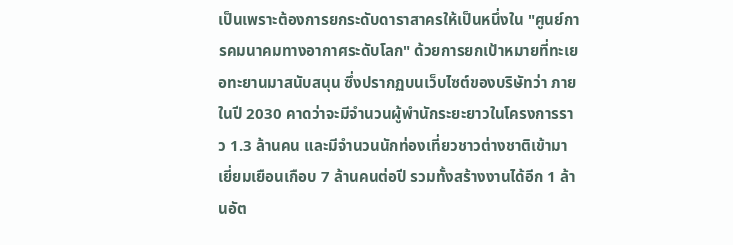เป็นเพราะต้องการยกระดับดาราสาครให้เป็นหนึ่งใน "ศูนย์การคมนาคมทางอากาศระดับโลก" ด้วยการยกเป้าหมายที่ทะเยอทะยานมาสนับสนุน ซึ่งปรากฏบนเว็บไซต์ของบริษัทว่า ภายในปี 2030 คาดว่าจะมีจำนวนผู้พำนักระยะยาวในโครงการราว 1.3 ล้านคน และมีจำนวนนักท่องเที่ยวชาวต่างชาติเข้ามาเยี่ยมเยือนเกือบ 7 ล้านคนต่อปี รวมทั้งสร้างงานได้อีก 1 ล้านอัต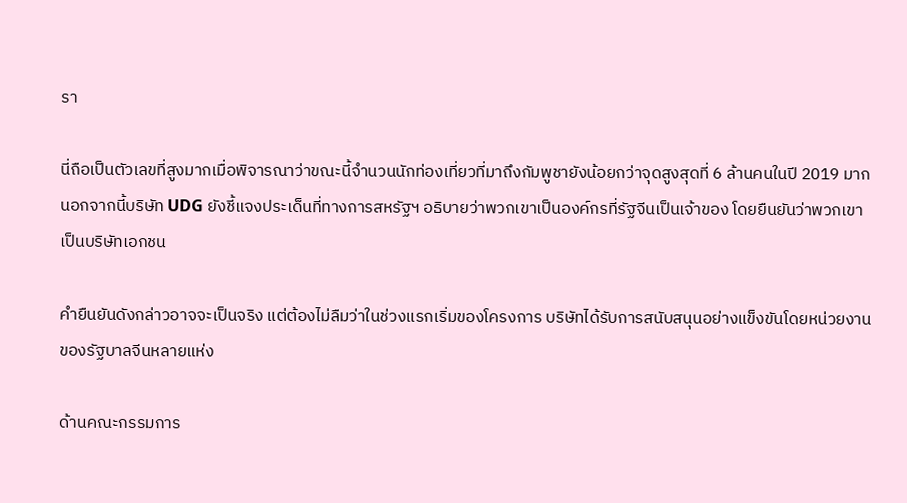รา

นี่ถือเป็นตัวเลขที่สูงมากเมื่อพิจารณาว่าขณะนี้จำนวนนักท่องเที่ยวที่มาถึงกัมพูชายังน้อยกว่าจุดสูงสุดที่ 6 ล้านคนในปี 2019 มาก นอกจากนี้บริษัท UDG ยังชี้แจงประเด็นที่ทางการสหรัฐฯ อธิบายว่าพวกเขาเป็นองค์กรที่รัฐจีนเป็นเจ้าของ โดยยืนยันว่าพวกเขาเป็นบริษัทเอกชน

คำยืนยันดังกล่าวอาจจะเป็นจริง แต่ต้องไม่ลืมว่าในช่วงแรกเริ่มของโครงการ บริษัทได้รับการสนับสนุนอย่างแข็งขันโดยหน่วยงานของรัฐบาลจีนหลายแห่ง

ด้านคณะกรรมการ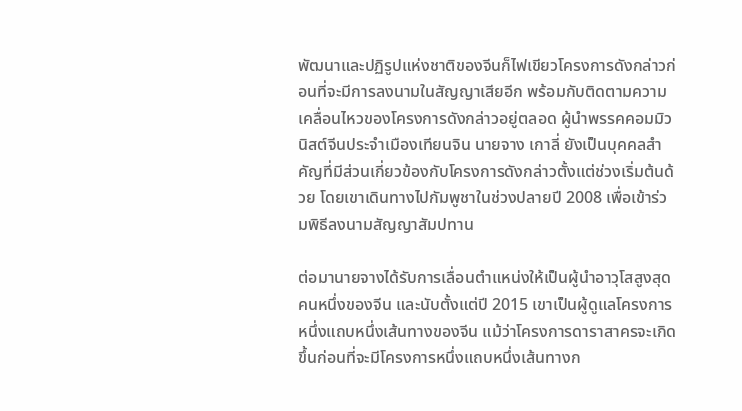พัฒนาและปฏิรูปแห่งชาติของจีนก็ไฟเขียวโครงการดังกล่าวก่อนที่จะมีการลงนามในสัญญาเสียอีก พร้อมกับติดตามความเคลื่อนไหวของโครงการดังกล่าวอยู่ตลอด ผู้นำพรรคคอมมิวนิสต์จีนประจำเมืองเทียนจิน นายจาง เกาลี่ ยังเป็นบุคคลสำคัญที่มีส่วนเกี่ยวข้องกับโครงการดังกล่าวตั้งแต่ช่วงเริ่มต้นด้วย โดยเขาเดินทางไปกัมพูชาในช่วงปลายปี 2008 เพื่อเข้าร่วมพิธีลงนามสัญญาสัมปทาน

ต่อมานายจางได้รับการเลื่อนตำแหน่งให้เป็นผู้นำอาวุโสสูงสุดคนหนึ่งของจีน และนับตั้งแต่ปี 2015 เขาเป็นผู้ดูแลโครงการหนึ่งแถบหนึ่งเส้นทางของจีน แม้ว่าโครงการดาราสาครจะเกิดขึ้นก่อนที่จะมีโครงการหนึ่งแถบหนึ่งเส้นทางก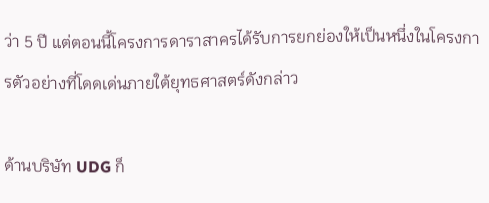ว่า 5 ปี แต่ตอนนี้โครงการดาราสาครได้รับการยกย่องให้เป็นหนึ่งในโครงการตัวอย่างที่โดดเด่นภายใต้ยุทธศาสตร์ดังกล่าว

ด้านบริษัท UDG ก็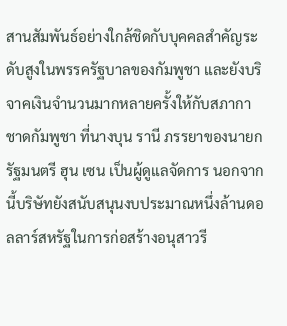สานสัมพันธ์อย่างใกล้ชิดกับบุคคลสำคัญระดับสูงในพรรครัฐบาลของกัมพูชา และยังบริจาคเงินจำนวนมากหลายครั้งให้กับสภากาชาดกัมพูชา ที่นางบุน รานี ภรรยาของนายกรัฐมนตรี ฮุน เซน เป็นผู้ดูแลจัดการ นอกจากนี้บริษัทยังสนับสนุนงบประมาณหนึ่งล้านดอลลาร์สหรัฐในการก่อสร้างอนุสาวรี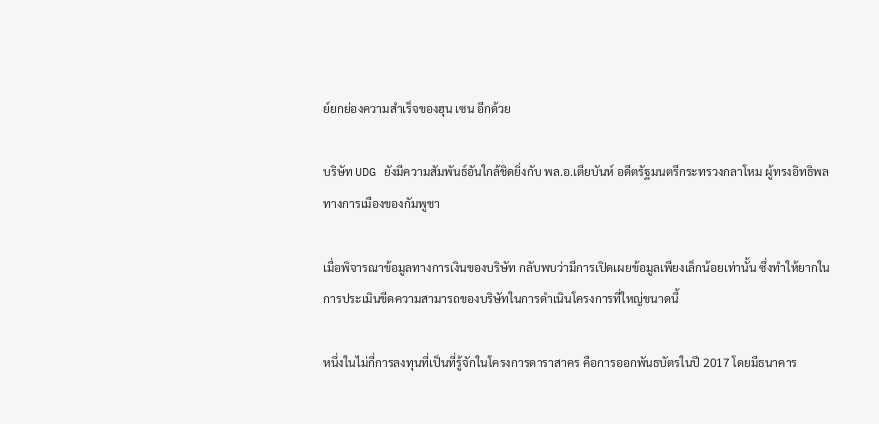ย์ยกย่องความสำเร็จของฮุน เซน อีกด้วย

บริษัท UDG ยังมีความสัมพันธ์อันใกล้ชิดยิ่งกับ พล.อ.เตียบันห์ อดีตรัฐมนตรีกระทรวงกลาโหม ผู้ทรงอิทธิพลทางการเมืองของกัมพูชา

เมื่อพิจารณาข้อมูลทางการเงินของบริษัท กลับพบว่ามีการเปิดเผยข้อมูลเพียงเล็กน้อยเท่านั้น ซึ่งทำให้ยากในการประเมินขีดความสามารถของบริษัทในการดำเนินโครงการที่ใหญ่ขนาดนี้

หนึ่งในไม่กี่การลงทุนที่เป็นที่รู้จักในโครงการดาราสาคร คือการออกพันธบัตรในปี 2017 โดยมีธนาคาร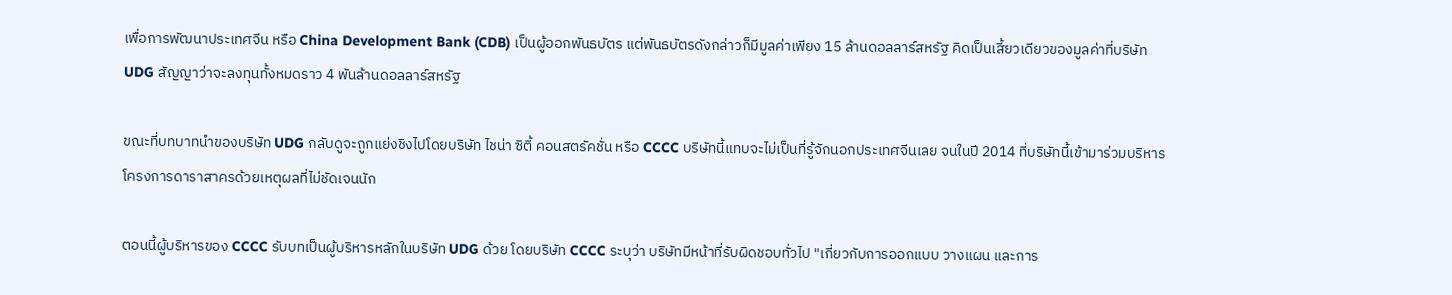เพื่อการพัฒนาประเทศจีน หรือ China Development Bank (CDB) เป็นผู้ออกพันธบัตร แต่พันธบัตรดังกล่าวก็มีมูลค่าเพียง 15 ล้านดอลลาร์สหรัฐ คิดเป็นเสี้ยวเดียวของมูลค่าที่บริษัท UDG สัญญาว่าจะลงทุนทั้งหมดราว 4 พันล้านดอลลาร์สหรัฐ

ขณะที่บทบาทนำของบริษัท UDG กลับดูจะถูกแย่งชิงไปโดยบริษัท ไชน่า ซิตี้ คอนสตรัคชั่น หรือ CCCC บริษัทนี้แทบจะไม่เป็นที่รู้จักนอกประเทศจีนเลย จนในปี 2014 ที่บริษัทนี้เข้ามาร่วมบริหารโครงการดาราสาครด้วยเหตุผลที่ไม่ชัดเจนนัก

ตอนนี้ผู้บริหารของ CCCC รับบทเป็นผู้บริหารหลักในบริษัท UDG ด้วย โดยบริษัท CCCC ระบุว่า บริษัทมีหน้าที่รับผิดชอบทั่วไป "เกี่ยวกับการออกแบบ วางแผน และการ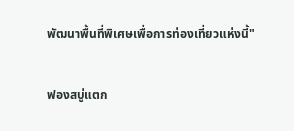พัฒนาพื้นที่พิเศษเพื่อการท่องเที่ยวแห่งนี้"

ฟองสบู่แตก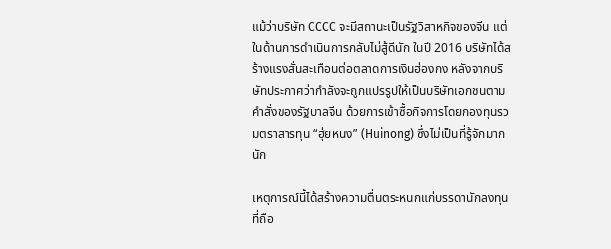แม้ว่าบริษัท CCCC จะมีสถานะเป็นรัฐวิสาหกิจของจีน แต่ในด้านการดำเนินการกลับไม่สู้ดีนัก ในปี 2016 บริษัทได้สร้างแรงสั่นสะเทือนต่อตลาดการเงินฮ่องกง หลังจากบริษัทประกาศว่ากำลังจะถูกแปรรูปให้เป็นบริษัทเอกชนตามคำสั่งของรัฐบาลจีน ด้วยการเข้าซื้อกิจการโดยกองทุนรวมตราสารทุน “ฮุ่ยหนง” (Huinong) ซึ่งไม่เป็นที่รู้จักมากนัก

เหตุการณ์นี้ได้สร้างความตื่นตระหนกแก่บรรดานักลงทุนที่ถือ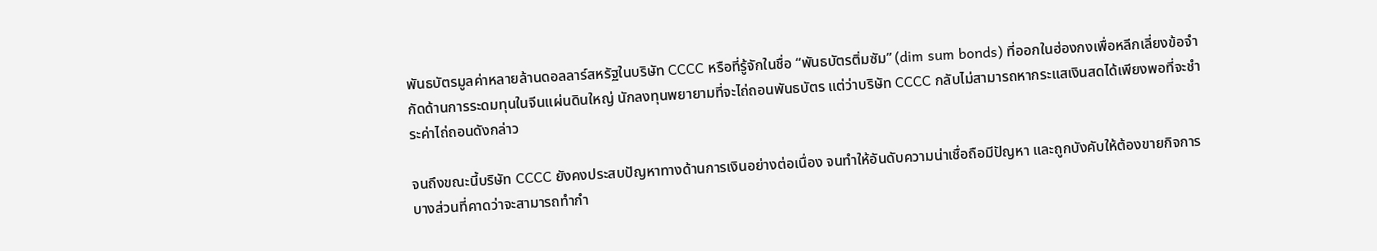พันธบัตรมูลค่าหลายล้านดอลลาร์สหรัฐในบริษัท CCCC หรือที่รู้จักในชื่อ “พันธบัตรติ่มซัม” (dim sum bonds) ที่ออกในฮ่องกงเพื่อหลีกเลี่ยงข้อจำกัดด้านการระดมทุนในจีนแผ่นดินใหญ่ นักลงทุนพยายามที่จะไถ่ถอนพันธบัตร แต่ว่าบริษัท CCCC กลับไม่สามารถหากระแสเงินสดได้เพียงพอที่จะชำระค่าไถ่ถอนดังกล่าว

จนถึงขณะนี้บริษัท CCCC ยังคงประสบปัญหาทางด้านการเงินอย่างต่อเนื่อง จนทำให้อันดับความน่าเชื่อถือมีปัญหา และถูกบังคับให้ต้องขายกิจการบางส่วนที่คาดว่าจะสามารถทำกำ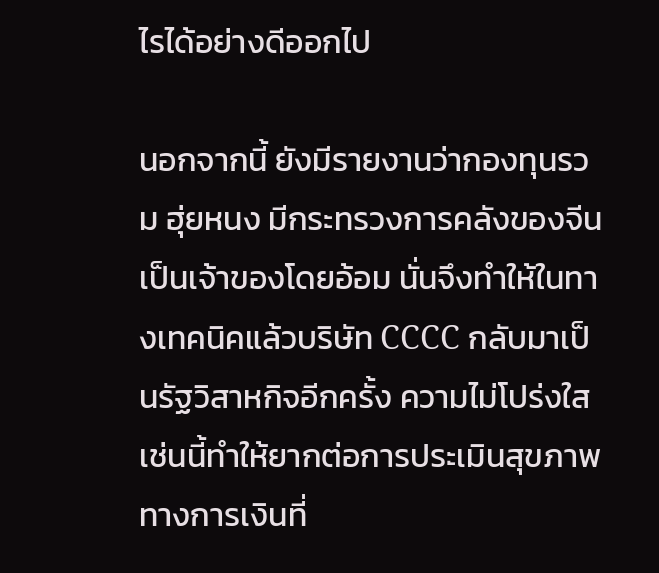ไรได้อย่างดีออกไป

นอกจากนี้ ยังมีรายงานว่ากองทุนรวม ฮุ่ยหนง มีกระทรวงการคลังของจีนเป็นเจ้าของโดยอ้อม นั่นจึงทำให้ในทางเทคนิคแล้วบริษัท CCCC กลับมาเป็นรัฐวิสาหกิจอีกครั้ง ความไม่โปร่งใสเช่นนี้ทำให้ยากต่อการประเมินสุขภาพทางการเงินที่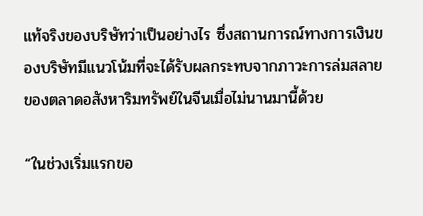แท้จริงของบริษัทว่าเป็นอย่างไร ซึ่งสถานการณ์ทางการเงินของบริษัทมีแนวโน้มที่จะได้รับผลกระทบจากภาวะการล่มสลายของตลาดอสังหาริมทรัพย์ในจีนเมื่อไม่นานมานี้ด้วย

“ในช่วงเริ่มแรกขอ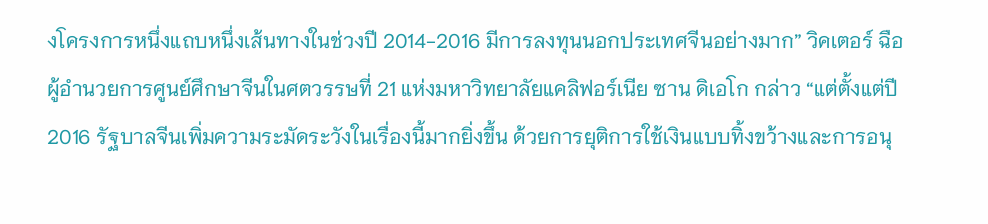งโครงการหนึ่งแถบหนึ่งเส้นทางในช่วงปี 2014-2016 มีการลงทุนนอกประเทศจีนอย่างมาก” วิคเตอร์ ฉือ ผู้อำนวยการศูนย์ศึกษาจีนในศตวรรษที่ 21 แห่งมหาวิทยาลัยแคลิฟอร์เนีย ซาน ดิเอโก กล่าว “แต่ตั้งแต่ปี 2016 รัฐบาลจีนเพิ่มความระมัดระวังในเรื่องนี้มากยิ่งขึ้น ด้วยการยุติการใช้เงินแบบทิ้งขว้างและการอนุ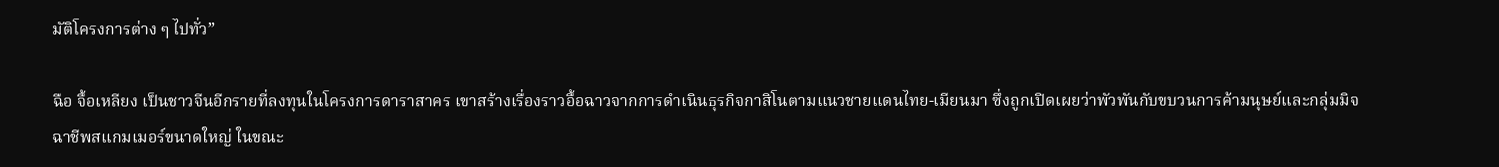มัติโครงการต่าง ๆ ไปทั่ว”

ฉือ จื้อเหลียง เป็นชาวจีนอีกรายที่ลงทุนในโครงการดาราสาคร เขาสร้างเรื่องราวอื้อฉาวจากการดำเนินธุรกิจกาสิโนตามแนวชายแดนไทย-เมียนมา ซึ่งถูกเปิดเผยว่าพัวพันกับขบวนการค้ามนุษย์และกลุ่มมิจฉาชีพสแกมเมอร์ขนาดใหญ่ ในขณะ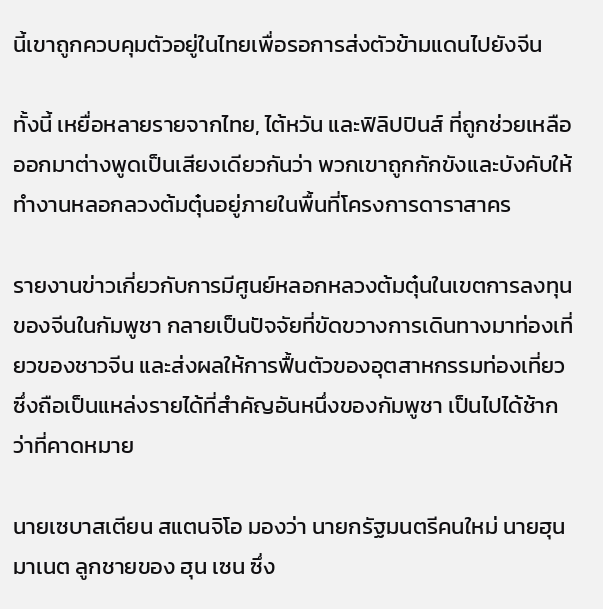นี้เขาถูกควบคุมตัวอยู่ในไทยเพื่อรอการส่งตัวข้ามแดนไปยังจีน

ทั้งนี้ เหยื่อหลายรายจากไทย, ไต้หวัน และฟิลิปปินส์ ที่ถูกช่วยเหลือออกมาต่างพูดเป็นเสียงเดียวกันว่า พวกเขาถูกกักขังและบังคับให้ทำงานหลอกลวงต้มตุ๋นอยู่ภายในพื้นที่โครงการดาราสาคร

รายงานข่าวเกี่ยวกับการมีศูนย์หลอกหลวงต้มตุ๋นในเขตการลงทุนของจีนในกัมพูชา กลายเป็นปัจจัยที่ขัดขวางการเดินทางมาท่องเที่ยวของชาวจีน และส่งผลให้การฟื้นตัวของอุตสาหกรรมท่องเที่ยว ซึ่งถือเป็นแหล่งรายได้ที่สำคัญอันหนึ่งของกัมพูชา เป็นไปได้ช้ากว่าที่คาดหมาย

นายเซบาสเตียน สแตนจิโอ มองว่า นายกรัฐมนตรีคนใหม่ นายฮุน มาเนต ลูกชายของ ฮุน เซน ซึ่ง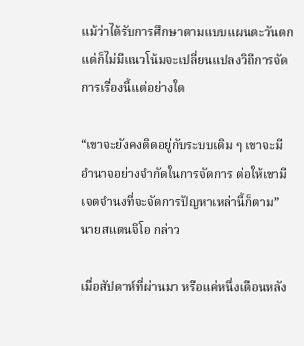แม้ว่าได้รับการศึกษาตามแบบแผนตะวันตก แต่ก็ไม่มีแนวโน้มจะเปลี่ยนแปลงวิถีการจัดการเรื่องนี้แต่อย่างใด

“เขาจะยังคงติดอยู่กับระบบเดิม ๆ เขาจะมีอำนาจอย่างจำกัดในการจัดการ ต่อให้เขามีเจตจำนงที่จะจัดการปัญหาเหล่านี้ก็ตาม” นายสแตนจิโอ กล่าว

เมื่อสัปดาห์ที่ผ่านมา หรือแค่หนึ่งเดือนหลัง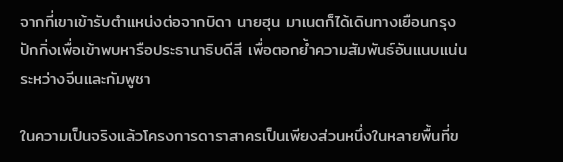จากที่เขาเข้ารับตำแหน่งต่อจากบิดา นายฮุน มาเนตก็ได้เดินทางเยือนกรุงปักกิ่งเพื่อเข้าพบหารือประธานาธิบดีสี เพื่อตอกย้ำความสัมพันธ์อันแนบแน่นระหว่างจีนและกัมพูชา

ในความเป็นจริงแล้วโครงการดาราสาครเป็นเพียงส่วนหนึ่งในหลายพื้นที่ข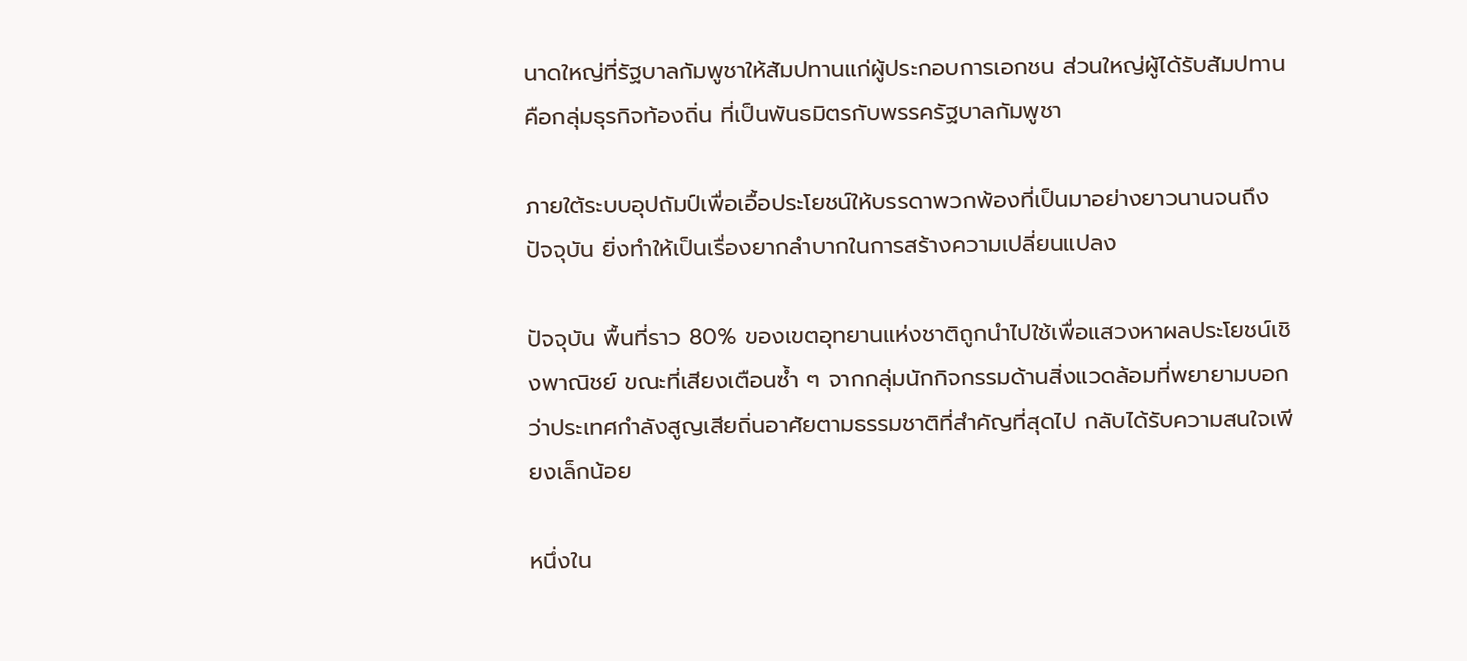นาดใหญ่ที่รัฐบาลกัมพูชาให้สัมปทานแก่ผู้ประกอบการเอกชน ส่วนใหญ่ผู้ได้รับสัมปทานคือกลุ่มธุรกิจท้องถิ่น ที่เป็นพันธมิตรกับพรรครัฐบาลกัมพูชา

ภายใต้ระบบอุปถัมป์เพื่อเอื้อประโยชน์ให้บรรดาพวกพ้องที่เป็นมาอย่างยาวนานจนถึงปัจจุบัน ยิ่งทำให้เป็นเรื่องยากลำบากในการสร้างความเปลี่ยนแปลง

ปัจจุบัน พื้นที่ราว 80% ของเขตอุทยานแห่งชาติถูกนำไปใช้เพื่อแสวงหาผลประโยชน์เชิงพาณิชย์ ขณะที่เสียงเตือนซ้ำ ๆ จากกลุ่มนักกิจกรรมด้านสิ่งแวดล้อมที่พยายามบอกว่าประเทศกำลังสูญเสียถิ่นอาศัยตามธรรมชาติที่สำคัญที่สุดไป กลับได้รับความสนใจเพียงเล็กน้อย

หนึ่งใน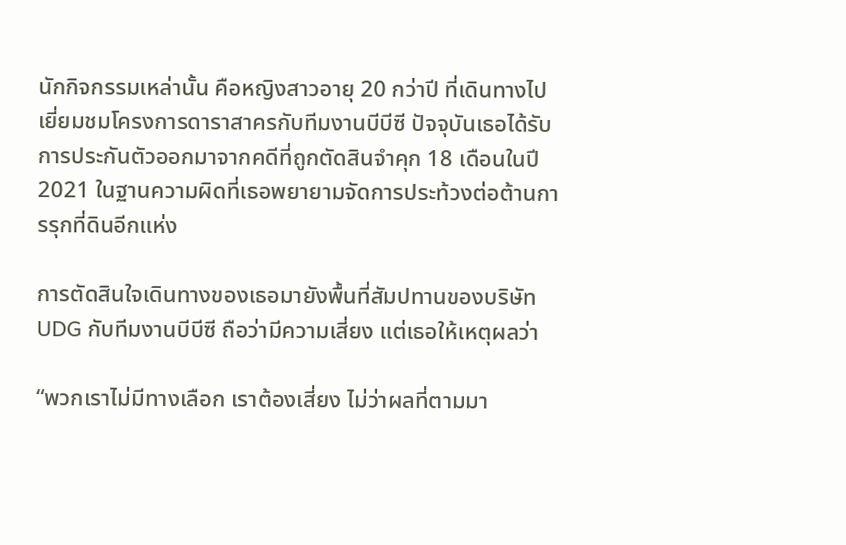นักกิจกรรมเหล่านั้น คือหญิงสาวอายุ 20 กว่าปี ที่เดินทางไปเยี่ยมชมโครงการดาราสาครกับทีมงานบีบีซี ปัจจุบันเธอได้รับการประกันตัวออกมาจากคดีที่ถูกตัดสินจำคุก 18 เดือนในปี 2021 ในฐานความผิดที่เธอพยายามจัดการประท้วงต่อต้านการรุกที่ดินอีกแห่ง

การตัดสินใจเดินทางของเธอมายังพื้นที่สัมปทานของบริษัท UDG กับทีมงานบีบีซี ถือว่ามีความเสี่ยง แต่เธอให้เหตุผลว่า

“พวกเราไม่มีทางเลือก เราต้องเสี่ยง ไม่ว่าผลที่ตามมา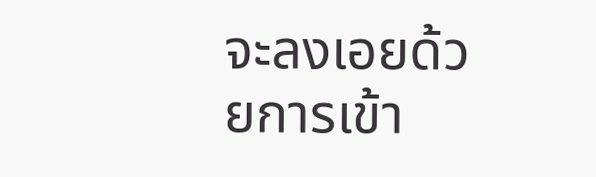จะลงเอยด้วยการเข้า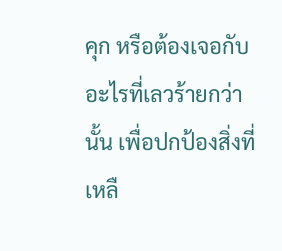คุก หรือต้องเจอกับอะไรที่เลวร้ายกว่านั้น เพื่อปกป้องสิ่งที่เหลื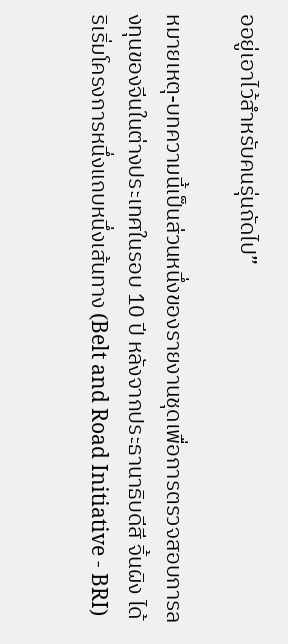ออยู่เอาไว้สำหรับคนรุ่นถัดไป”

หมายเหตุ-บทความนี้เป็นส่วนหนึ่งของรายงานชุดเพื่อการตรวจสอบการลงทุนของจีนในต่างประเทศในรอบ 10 ปี หลังจากประธานาธิบดีสี จิ้นผิง ได้ริเริ่มโครงการหนึ่งแถบหนึ่งเส้นทาง (Belt and Road Initiative - BRI)